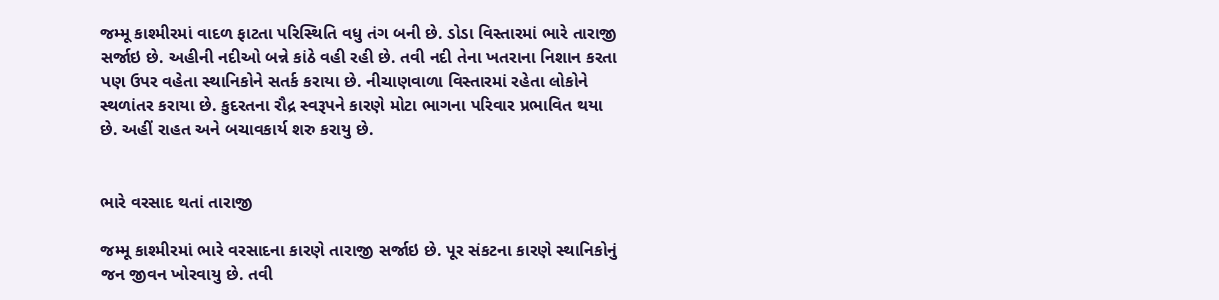જમ્મૂ કાશ્મીરમાં વાદળ ફાટતા પરિસ્થિતિ વધુ તંગ બની છે. ડોડા વિસ્તારમાં ભારે તારાજી સર્જાઇ છે. અહીની નદીઓ બન્ને કાંઠે વહી રહી છે. તવી નદી તેના ખતરાના નિશાન કરતા પણ ઉપર વહેતા સ્થાનિકોને સતર્ક કરાયા છે. નીચાણવાળા વિસ્તારમાં રહેતા લોકોને સ્થળાંતર કરાયા છે. કુદરતના રૌદ્ર સ્વરૂપને કારણે મોટા ભાગના પરિવાર પ્રભાવિત થયા છે. અહીં રાહત અને બચાવકાર્ય શરુ કરાયુ છે.


ભારે વરસાદ થતાં તારાજી

જમ્મૂ કાશ્મીરમાં ભારે વરસાદના કારણે તારાજી સર્જાઇ છે. પૂર સંકટના કારણે સ્થાનિકોનું જન જીવન ખોરવાયુ છે. તવી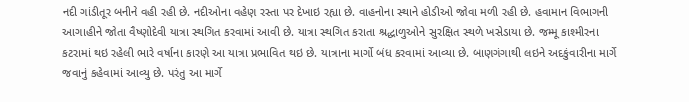નદી ગાંડીતૂર બનીને વહી રહી છે. નદીઓના વહેણ રસ્તા પર દેખાઇ રહ્યા છે. વાહનોના સ્થાને હોડીઓ જોવા મળી રહી છે. હવામાન વિભાગની આગાહીને જોતા વૈષ્ણોદેવી યાત્રા સ્થગિત કરવામાં આવી છે. યાત્રા સ્થગિત કરાતા શ્રદ્ધાળુઓને સુરક્ષિત સ્થળે ખસેડાયા છે. જમ્મૂ કાશ્મીરના કટરામાં થઇ રહેલી ભારે વર્ષાના કારણે આ યાત્રા પ્રભાવિત થઇ છે. યાત્રાના માર્ગો બંધ કરવામાં આવ્યા છે. બાણગંગાથી લઇને અદકુંવારીના માર્ગે જવાનું કહેવામાં આવ્યુ છે. પરંતુ આ માર્ગે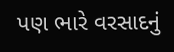પણ ભારે વરસાદનું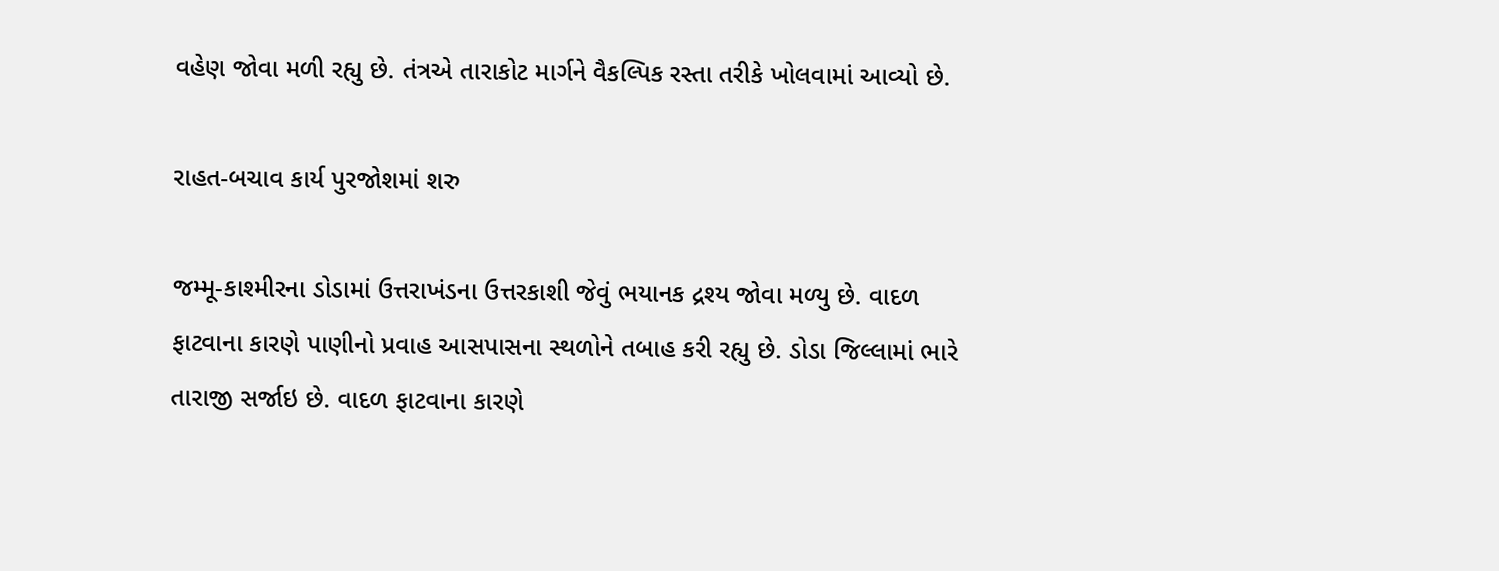વહેણ જોવા મળી રહ્યુ છે. તંત્રએ તારાકોટ માર્ગને વૈકલ્પિક રસ્તા તરીકે ખોલવામાં આવ્યો છે.

રાહત-બચાવ કાર્ય પુરજોશમાં શરુ

જમ્મૂ-કાશ્મીરના ડોડામાં ઉત્તરાખંડના ઉત્તરકાશી જેવું ભયાનક દ્રશ્ય જોવા મળ્યુ છે. વાદળ ફાટવાના કારણે પાણીનો પ્રવાહ આસપાસના સ્થળોને તબાહ કરી રહ્યુ છે. ડોડા જિલ્લામાં ભારે તારાજી સર્જાઇ છે. વાદળ ફાટવાના કારણે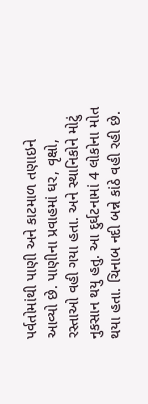પર્વતોમાંથી પાણી અને કાટમાળ તણાઇને આવ્યો છે. પાણીના પ્રવાહમાં ઘર, વૃક્ષો, રસ્તાઓ વહી ગયા હતા. અને સ્થાનિકોને મોટું નુકસાન થયુ હતુ. આ દુર્ઘટનામાં 4 લોકોના મોત થયા હતા. ચિનાબ નદી બન્ને કાંઠે વહી રહી છે.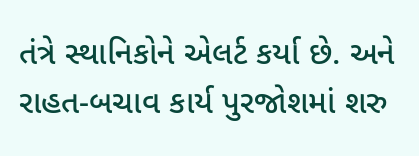તંત્રે સ્થાનિકોને એલર્ટ કર્યા છે. અને રાહત-બચાવ કાર્ય પુરજોશમાં શરુ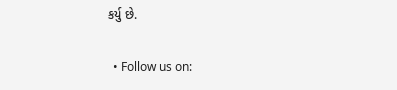કર્યુ છે.

  • Follow us on: